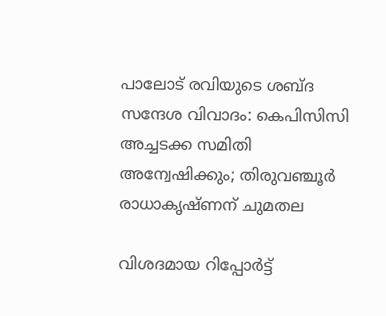പാലോട് രവിയുടെ ശബ്‌ദ സന്ദേശ വിവാദം: കെപിസിസി അച്ചടക്ക സമിതി അന്വേഷിക്കും; തിരുവഞ്ചൂർ രാധാകൃഷ്ണന് ചുമതല

വിശദമായ റിപ്പോർട്ട്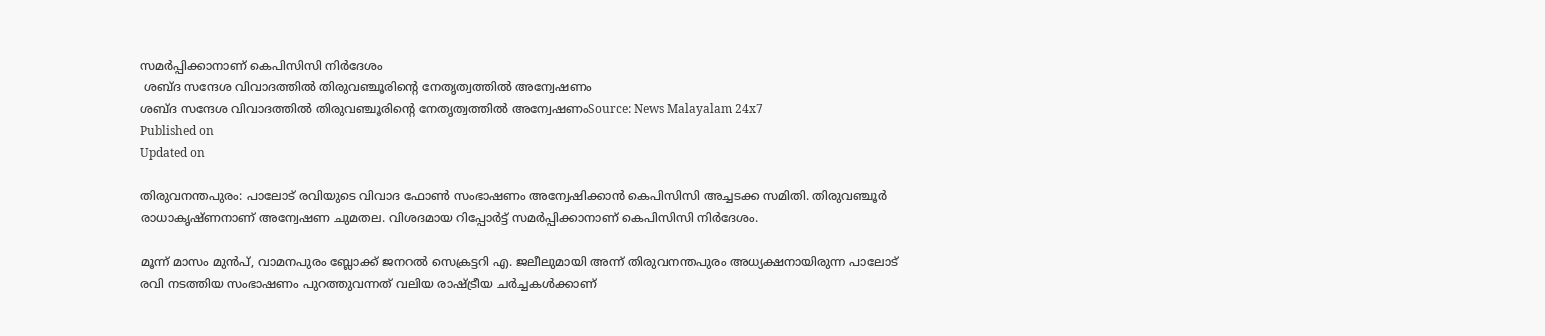സമർപ്പിക്കാനാണ് കെപിസിസി നിർദേശം
 ശബ്ദ സന്ദേശ വിവാദത്തില്‍ തിരുവഞ്ചൂരിന്റെ നേതൃത്വത്തില്‍ അന്വേഷണം
ശബ്ദ സന്ദേശ വിവാദത്തില്‍ തിരുവഞ്ചൂരിന്റെ നേതൃത്വത്തില്‍ അന്വേഷണംSource: News Malayalam 24x7
Published on
Updated on

തിരുവനന്തപുരം: പാലോട് രവിയുടെ വിവാദ ഫോൺ സംഭാഷണം അന്വേഷിക്കാന്‍ കെപിസിസി അച്ചടക്ക സമിതി. തിരുവഞ്ചൂർ രാധാകൃഷ്ണനാണ് അന്വേഷണ ചുമതല. വിശദമായ റിപ്പോർട്ട് സമർപ്പിക്കാനാണ് കെപിസിസി നിർദേശം.

മൂന്ന് മാസം മുൻപ്, വാമനപുരം ബ്ലോക്ക് ജനറൽ സെക്രട്ടറി എ. ജലീലുമായി അന്ന് തിരുവനന്തപുരം അധ്യക്ഷനായിരുന്ന പാലോട് രവി നടത്തിയ സംഭാഷണം പുറത്തുവന്നത് വലിയ രാഷ്ട്രീയ ചർച്ചകള്‍ക്കാണ്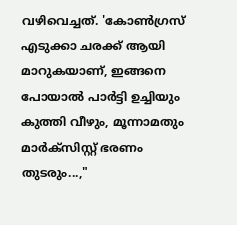വഴിവെച്ചത്. 'കോൺഗ്രസ് എടുക്കാ ചരക്ക് ആയി മാറുകയാണ്, ഇങ്ങനെ പോയാൽ പാർട്ടി ഉച്ചിയും കുത്തി വീഴും, മൂന്നാമതും മാർക്സിസ്റ്റ് ഭരണം തുടരും...,"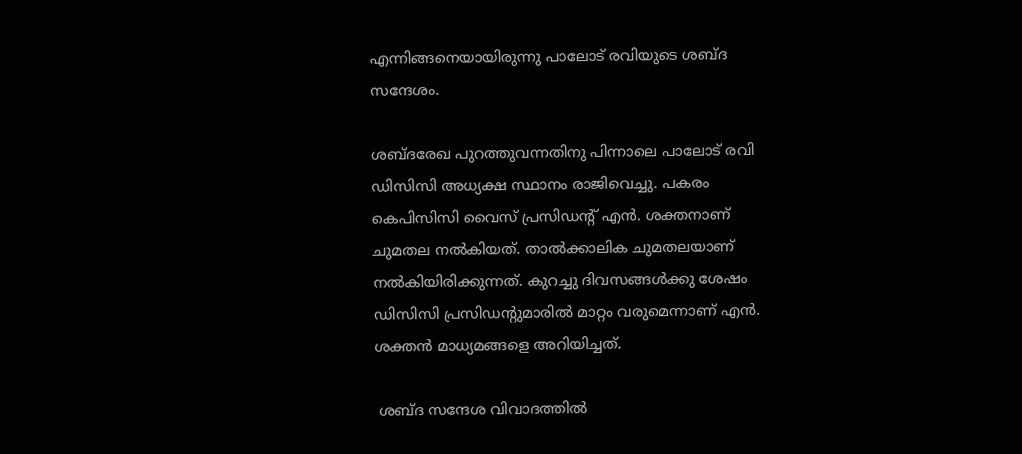എന്നിങ്ങനെയായിരുന്നു പാലോട് രവിയുടെ ശബ്ദ സന്ദേശം.

ശബ്ദരേഖ പുറത്തുവന്നതിനു പിന്നാലെ പാലോട് രവി ഡിസിസി അധ്യക്ഷ സ്ഥാനം രാജിവെച്ചു. പകരം കെപിസിസി വൈസ് പ്രസിഡന്റ് എന്‍. ശക്തനാണ് ചുമതല നല്‍കിയത്. താല്‍ക്കാലിക ചുമതലയാണ് നല്‍കിയിരിക്കുന്നത്. കുറച്ചു ദിവസങ്ങള്‍ക്കു ശേഷം ഡിസിസി പ്രസിഡന്റുമാരില്‍ മാറ്റം വരുമെന്നാണ് എന്‍. ശക്തന്‍ മാധ്യമങ്ങളെ അറിയിച്ചത്.

 ശബ്ദ സന്ദേശ വിവാദത്തില്‍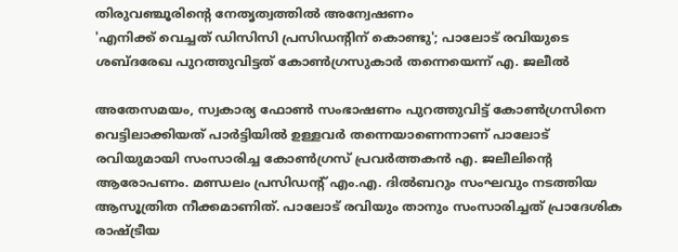തിരുവഞ്ചൂരിന്റെ നേതൃത്വത്തില്‍ അന്വേഷണം
'എനിക്ക് വെച്ചത് ഡിസിസി പ്രസിഡന്റിന് കൊണ്ടു'; പാലോട് രവിയുടെ ശബ്ദരേഖ പുറത്തുവിട്ടത് കോണ്‍ഗ്രസുകാര്‍ തന്നെയെന്ന് എ. ജലീല്‍

അതേസമയം, സ്വകാര്യ ഫോൺ സംഭാഷണം പുറത്തുവിട്ട് കോൺഗ്രസിനെ വെട്ടിലാക്കിയത് പാർട്ടിയിൽ ഉള്ളവർ തന്നെയാണെന്നാണ് പാലോട് രവിയുമായി സംസാരിച്ച കോൺഗ്രസ് പ്രവർത്തകൻ എ. ജലീലിന്റെ ആരോപണം. മണ്ഡലം പ്രസിഡൻ്റ് എം.എ. ദിൽബറും സംഘവും നടത്തിയ ആസൂത്രിത നീക്കമാണിത്. പാലോട് രവിയും താനും സംസാരിച്ചത് പ്രാദേശിക രാഷ്ട്രീയ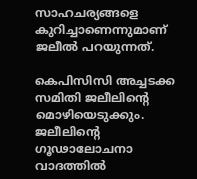സാഹചര്യങ്ങളെ കുറിച്ചാണെന്നുമാണ് ജലീല്‍ പറയുന്നത്.

കെപിസിസി അച്ചടക്ക സമിതി ജലീലിന്റെ മൊഴിയെടുക്കും. ജലീലിന്റെ ഗൂഢാലോചനാ വാദത്തില്‍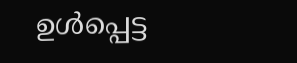ഉള്‍പ്പെട്ട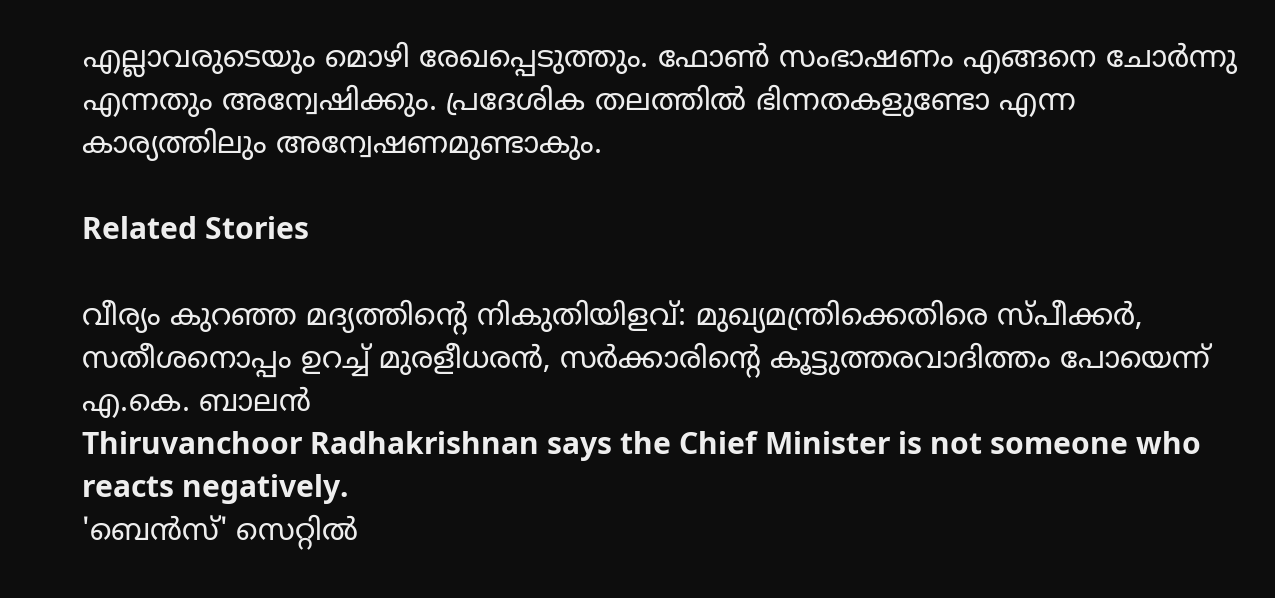എല്ലാവരുടെയും മൊഴി രേഖപ്പെടുത്തും. ഫോണ്‍ സംഭാഷണം എങ്ങനെ ചോർന്നു എന്നതും അന്വേഷിക്കും. പ്രദേശിക തലത്തില്‍ ഭിന്നതകളുണ്ടോ എന്ന കാര്യത്തിലും അന്വേഷണമുണ്ടാകും.

Related Stories

വീര്യം കുറഞ്ഞ മദ്യത്തിൻ്റെ നികുതിയിളവ്: മുഖ്യമന്ത്രിക്കെതിരെ സ്പീക്കർ, സതീശനൊപ്പം ഉറച്ച് മുരളീധരൻ, സർക്കാരിൻ്റെ കൂട്ടുത്തരവാദിത്തം പോയെന്ന് എ.കെ. ബാലൻ
Thiruvanchoor Radhakrishnan says the Chief Minister is not someone who reacts negatively.
'ബെൻസ്' സെറ്റിൽ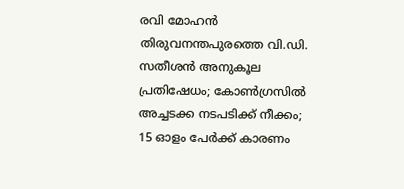രവി മോഹൻ
തിരുവനന്തപുരത്തെ വി.ഡി. സതീശന്‍ അനുകൂല പ്രതിഷേധം; കോണ്‍ഗ്രസില്‍ അച്ചടക്ക നടപടിക്ക് നീക്കം; 15 ഓളം പേര്‍ക്ക് കാരണം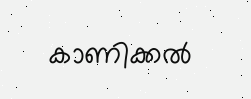കാണിക്കല്‍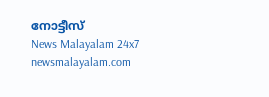നോട്ടീസ്
News Malayalam 24x7
newsmalayalam.com